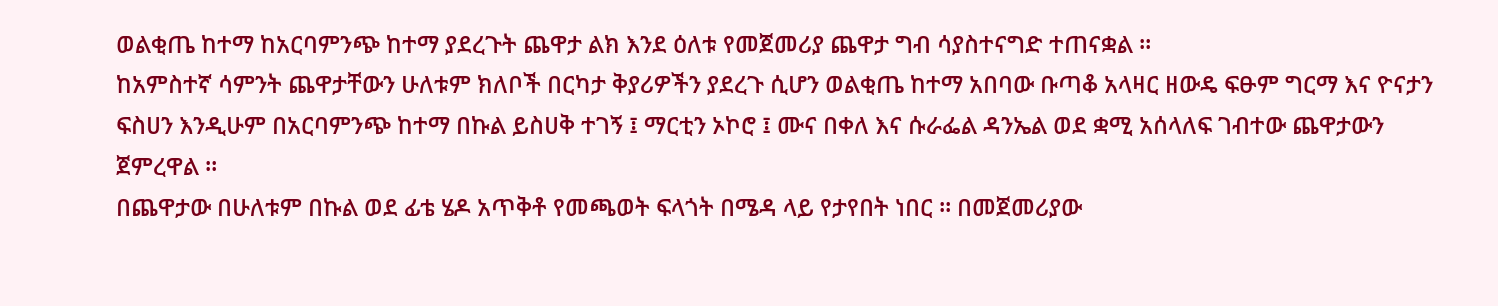ወልቂጤ ከተማ ከአርባምንጭ ከተማ ያደረጉት ጨዋታ ልክ እንደ ዕለቱ የመጀመሪያ ጨዋታ ግብ ሳያስተናግድ ተጠናቋል ።
ከአምስተኛ ሳምንት ጨዋታቸውን ሁለቱም ክለቦች በርካታ ቅያሪዎችን ያደረጉ ሲሆን ወልቂጤ ከተማ አበባው ቡጣቆ አላዛር ዘውዴ ፍፁም ግርማ እና ዮናታን ፍስሀን እንዲሁም በአርባምንጭ ከተማ በኩል ይስሀቅ ተገኝ ፤ ማርቲን ኦኮሮ ፤ ሙና በቀለ እና ሱራፌል ዳንኤል ወደ ቋሚ አሰላለፍ ገብተው ጨዋታውን ጀምረዋል ።
በጨዋታው በሁለቱም በኩል ወደ ፊቴ ሄዶ አጥቅቶ የመጫወት ፍላጎት በሜዳ ላይ የታየበት ነበር ። በመጀመሪያው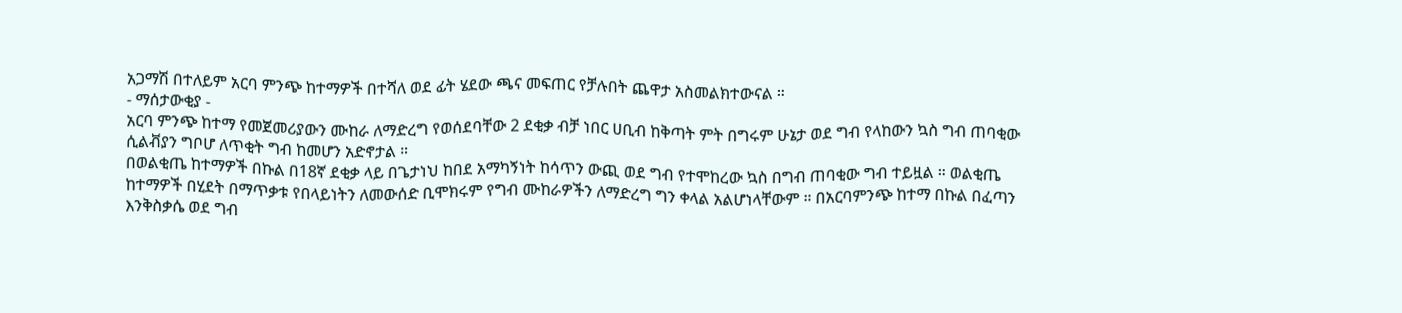አጋማሽ በተለይም አርባ ምንጭ ከተማዎች በተሻለ ወደ ፊት ሄደው ጫና መፍጠር የቻሉበት ጨዋታ አስመልክተውናል ።
- ማሰታውቂያ -
አርባ ምንጭ ከተማ የመጀመሪያውን ሙከራ ለማድረግ የወሰደባቸው 2 ደቂቃ ብቻ ነበር ሀቢብ ከቅጣት ምት በግሩም ሁኔታ ወደ ግብ የላከውን ኳስ ግብ ጠባቂው ሲልቭያን ግቦሆ ለጥቂት ግብ ከመሆን አድኖታል ።
በወልቂጤ ከተማዎች በኩል በ18ኛ ደቂቃ ላይ በጌታነህ ከበደ አማካኝነት ከሳጥን ውጪ ወደ ግብ የተሞከረው ኳስ በግብ ጠባቂው ግብ ተይዟል ። ወልቂጤ ከተማዎች በሂደት በማጥቃቱ የበላይነትን ለመውሰድ ቢሞክሩም የግብ ሙከራዎችን ለማድረግ ግን ቀላል አልሆነላቸውም ። በአርባምንጭ ከተማ በኩል በፈጣን እንቅስቃሴ ወደ ግብ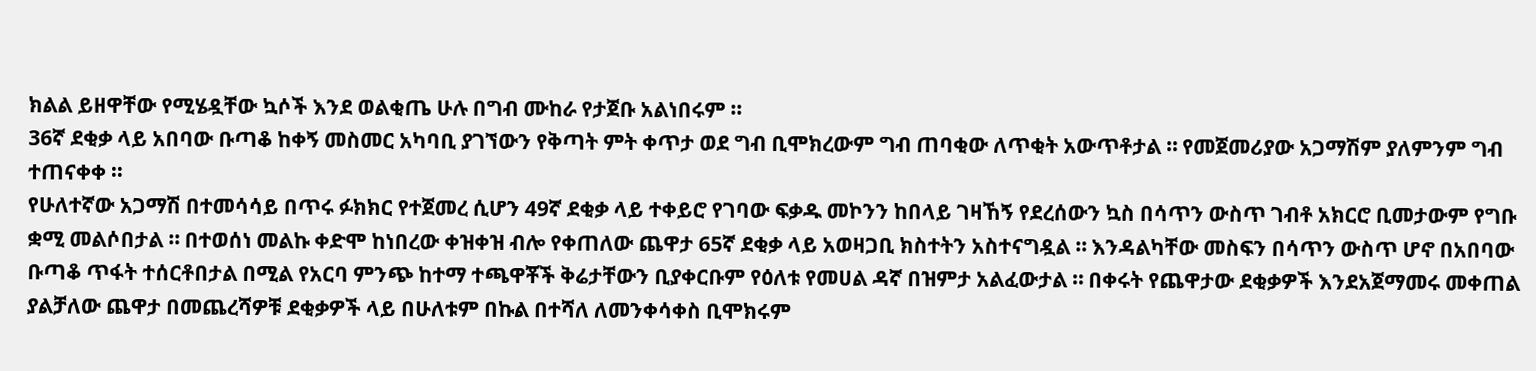ክልል ይዘዋቸው የሚሄዷቸው ኳሶች እንደ ወልቂጤ ሁሉ በግብ ሙከራ የታጀቡ አልነበሩም ።
36ኛ ደቂቃ ላይ አበባው ቡጣቆ ከቀኝ መስመር አካባቢ ያገኘውን የቅጣት ምት ቀጥታ ወደ ግብ ቢሞክረውም ግብ ጠባቂው ለጥቂት አውጥቶታል ። የመጀመሪያው አጋማሽም ያለምንም ግብ ተጠናቀቀ ።
የሁለተኛው አጋማሽ በተመሳሳይ በጥሩ ፉክክር የተጀመረ ሲሆን 49ኛ ደቂቃ ላይ ተቀይሮ የገባው ፍቃዱ መኮንን ከበላይ ገዛኸኝ የደረሰውን ኳስ በሳጥን ውስጥ ገብቶ አክርሮ ቢመታውም የግቡ ቋሚ መልሶበታል ። በተወሰነ መልኩ ቀድሞ ከነበረው ቀዝቀዝ ብሎ የቀጠለው ጨዋታ 65ኛ ደቂቃ ላይ አወዛጋቢ ክስተትን አስተናግዷል ። እንዳልካቸው መስፍን በሳጥን ውስጥ ሆኖ በአበባው ቡጣቆ ጥፋት ተሰርቶበታል በሚል የአርባ ምንጭ ከተማ ተጫዋቾች ቅሬታቸውን ቢያቀርቡም የዕለቱ የመሀል ዳኛ በዝምታ አልፈውታል ። በቀሩት የጨዋታው ደቂቃዎች እንደአጀማመሩ መቀጠል ያልቻለው ጨዋታ በመጨረሻዎቹ ደቂቃዎች ላይ በሁለቱም በኩል በተሻለ ለመንቀሳቀስ ቢሞክሩም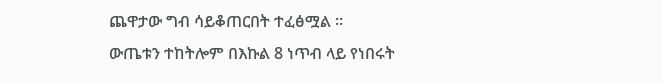ጨዋታው ግብ ሳይቆጠርበት ተፈፅሟል ።
ውጤቱን ተከትሎም በእኩል 8 ነጥብ ላይ የነበሩት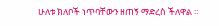ሁለቱ ክለቦች ነጥባቸውን ዘጠኝ ማድረስ ችለዋል ።